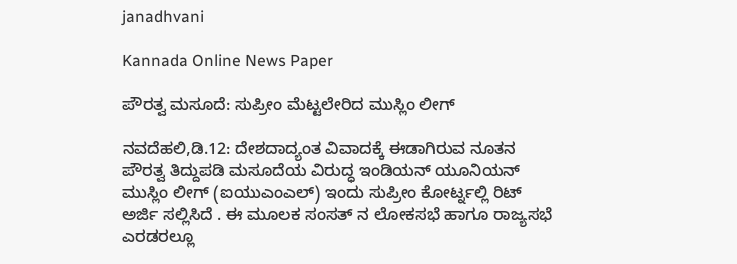janadhvani

Kannada Online News Paper

ಪೌರತ್ವ ಮಸೂದೆ: ಸುಪ್ರೀಂ ಮೆಟ್ಟಲೇರಿದ ಮುಸ್ಲಿಂ ಲೀಗ್

ನವದೆಹಲಿ,ಡಿ.12: ದೇಶದಾದ್ಯಂತ ವಿವಾದಕ್ಕೆ ಈಡಾಗಿರುವ ನೂತನ ಪೌರತ್ವ ತಿದ್ದುಪಡಿ ಮಸೂದೆಯ ವಿರುದ್ಧ ಇಂಡಿಯನ್ ಯೂನಿಯನ್ ಮುಸ್ಲಿಂ ಲೀಗ್ (ಐಯುಎಂಎಲ್) ಇಂದು ಸುಪ್ರೀಂ ಕೋರ್ಟ್ನಲ್ಲಿ ರಿಟ್ ಅರ್ಜಿ ಸಲ್ಲಿಸಿದೆ . ಈ ಮೂಲಕ ಸಂಸತ್ ನ ಲೋಕಸಭೆ ಹಾಗೂ ರಾಜ್ಯಸಭೆ ಎರಡರಲ್ಲೂ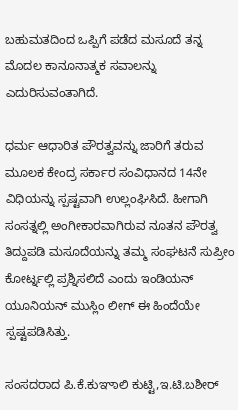ಬಹುಮತದಿಂದ ಒಪ್ಪಿಗೆ ಪಡೆದ ಮಸೂದೆ ತನ್ನ ಮೊದಲ ಕಾನೂನಾತ್ಮಕ ಸವಾಲನ್ನು ಎದುರಿಸುವಂತಾಗಿದೆ.

ಧರ್ಮ ಆಧಾರಿತ ಪೌರತ್ವವನ್ನು ಜಾರಿಗೆ ತರುವ ಮೂಲಕ ಕೇಂದ್ರ ಸರ್ಕಾರ ಸಂವಿಧಾನದ 14ನೇ ವಿಧಿಯನ್ನು ಸ್ಪಷ್ಟವಾಗಿ ಉಲ್ಲಂಘಿಸಿದೆ. ಹೀಗಾಗಿ ಸಂಸತ್ನಲ್ಲಿ ಅಂಗೀಕಾರವಾಗಿರುವ ನೂತನ ಪೌರತ್ವ ತಿದ್ದುಪಡಿ ಮಸೂದೆಯನ್ನು ತಮ್ಮ ಸಂಘಟನೆ ಸುಪ್ರೀಂ ಕೋರ್ಟ್ನಲ್ಲಿ ಪ್ರಶ್ನಿಸಲಿದೆ ಎಂದು ಇಂಡಿಯನ್ ಯೂನಿಯನ್ ಮುಸ್ಲಿಂ ಲೀಗ್ ಈ ಹಿಂದೆಯೇ ಸ್ಪಷ್ಟಪಡಿಸಿತ್ತು.

ಸಂಸದರಾದ ಪಿ.ಕೆ.ಕುಞಾಲಿ ಕುಟ್ಟಿ,ಇ.ಟಿ.ಬಶೀರ್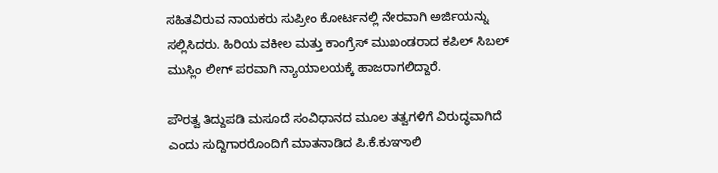ಸಹಿತವಿರುವ ನಾಯಕರು ಸುಪ್ರೀಂ ಕೋರ್ಟನಲ್ಲಿ ನೇರವಾಗಿ ಅರ್ಜಿಯನ್ನು ಸಲ್ಲಿಸಿದರು. ಹಿರಿಯ ವಕೀಲ ಮತ್ತು ಕಾಂಗ್ರೆಸ್ ಮುಖಂಡರಾದ ಕಪಿಲ್ ಸಿಬಲ್ ಮುಸ್ಲಿಂ ಲೀಗ್ ಪರವಾಗಿ ನ್ಯಾಯಾಲಯಕ್ಕೆ ಹಾಜರಾಗಲಿದ್ದಾರೆ.

ಪೌರತ್ವ ತಿದ್ದುಪಡಿ ಮಸೂದೆ ಸಂವಿಧಾನದ ಮೂಲ ತತ್ವಗಳಿಗೆ ವಿರುದ್ಧವಾಗಿದೆ ಎಂದು ಸುದ್ದಿಗಾರರೊಂದಿಗೆ ಮಾತನಾಡಿದ ಪಿ.ಕೆ.ಕುಞಾಲಿ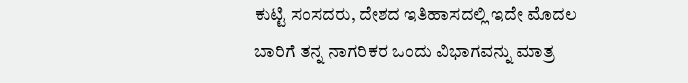ಕುಟ್ಟಿ ಸಂಸದರು, ದೇಶದ ಇತಿಹಾಸದಲ್ಲಿ ಇದೇ ಮೊದಲ ಬಾರಿಗೆ ತನ್ನ ನಾಗರಿಕರ ಒಂದು ವಿಭಾಗವನ್ನು ಮಾತ್ರ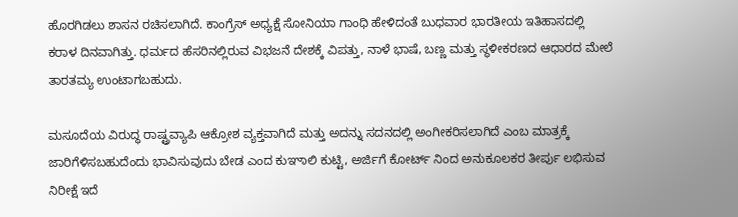ಹೊರಗಿಡಲು ಶಾಸನ ರಚಿಸಲಾಗಿದೆ. ಕಾಂಗ್ರೆಸ್ ಅಧ್ಯಕ್ಷೆ ಸೋನಿಯಾ ಗಾಂಧಿ ಹೇಳಿದಂತೆ ಬುಧವಾರ ಭಾರತೀಯ ಇತಿಹಾಸದಲ್ಲಿ ಕರಾಳ ದಿನವಾಗಿತ್ತು. ಧರ್ಮದ ಹೆಸರಿನಲ್ಲಿರುವ ವಿಭಜನೆ ದೇಶಕ್ಕೆ ವಿಪತ್ತು, ನಾಳೆ ಭಾಷೆ, ಬಣ್ಣ ಮತ್ತು ಸ್ಥಳೀಕರಣದ ಆಧಾರದ ಮೇಲೆ ತಾರತಮ್ಯ ಉಂಟಾಗಬಹುದು.

ಮಸೂದೆಯ ವಿರುದ್ಧ ರಾಷ್ಟ್ರವ್ಯಾಪಿ ಆಕ್ರೋಶ ವ್ಯಕ್ತವಾಗಿದೆ ಮತ್ತು ಅದನ್ನು ಸದನದಲ್ಲಿ ಅಂಗೀಕರಿಸಲಾಗಿದೆ ಎಂಬ ಮಾತ್ರಕ್ಕೆ ಜಾರಿಗೆಳಿಸಬಹುದೆಂದು ಭಾವಿಸುವುದು ಬೇಡ ಎಂದ ಕುಞಾಲಿ ಕುಟ್ಟಿ, ಅರ್ಜಿಗೆ ಕೋರ್ಟ್ ನಿಂದ ಅನುಕೂಲಕರ ತೀರ್ಪು ಲಭಿಸುವ ನಿರೀಕ್ಷೆ ಇದೆ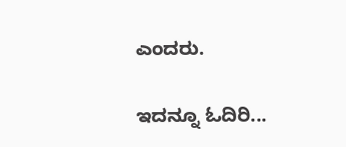ಎಂದರು.

ಇದನ್ನೂ ಓದಿರಿ...